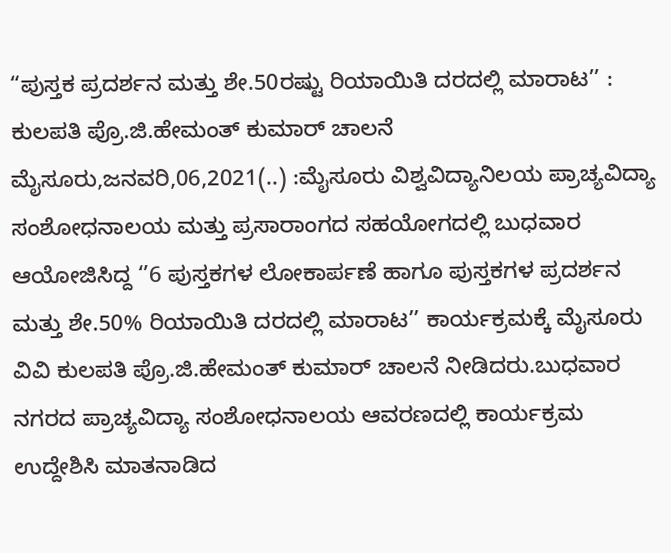“ಪುಸ್ತಕ ಪ್ರದರ್ಶನ ಮತ್ತು ಶೇ.50ರಷ್ಟು ರಿಯಾಯಿತಿ ದರದಲ್ಲಿ ಮಾರಾಟ’’ : ಕುಲಪತಿ ಪ್ರೊ.ಜಿ.ಹೇಮಂತ್ ಕುಮಾರ್ ಚಾಲನೆ ಮೈಸೂರು,ಜನವರಿ,06,2021(..) :ಮೈಸೂರು ವಿಶ್ವವಿದ್ಯಾನಿಲಯ ಪ್ರಾಚ್ಯವಿದ್ಯಾ ಸಂಶೋಧನಾಲಯ ಮತ್ತು ಪ್ರಸಾರಾಂಗದ ಸಹಯೋಗದಲ್ಲಿ ಬುಧವಾರ ಆಯೋಜಿಸಿದ್ದ ‘’6 ಪುಸ್ತಕಗಳ ಲೋಕಾರ್ಪಣೆ ಹಾಗೂ ಪುಸ್ತಕಗಳ ಪ್ರದರ್ಶನ ಮತ್ತು ಶೇ.50% ರಿಯಾಯಿತಿ ದರದಲ್ಲಿ ಮಾರಾಟ’’ ಕಾರ್ಯಕ್ರಮಕ್ಕೆ ಮೈಸೂರು ವಿವಿ ಕುಲಪತಿ ಪ್ರೊ.ಜಿ.ಹೇಮಂತ್ ಕುಮಾರ್ ಚಾಲನೆ ನೀಡಿದರು.ಬುಧವಾರ ನಗರದ ಪ್ರಾಚ್ಯವಿದ್ಯಾ ಸಂಶೋಧನಾಲಯ ಆವರಣದಲ್ಲಿ ಕಾರ್ಯಕ್ರಮ ಉದ್ದೇಶಿಸಿ ಮಾತನಾಡಿದ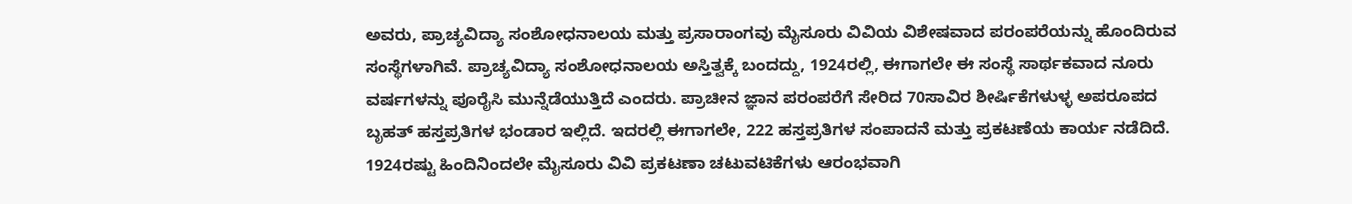ಅವರು, ಪ್ರಾಚ್ಯವಿದ್ಯಾ ಸಂಶೋಧನಾಲಯ ಮತ್ತು ಪ್ರಸಾರಾಂಗವು ಮೈಸೂರು ವಿವಿಯ ವಿಶೇಷವಾದ ಪರಂಪರೆಯನ್ನು ಹೊಂದಿರುವ ಸಂಸ್ಥೆಗಳಾಗಿವೆ. ಪ್ರಾಚ್ಯವಿದ್ಯಾ ಸಂಶೋಧನಾಲಯ ಅಸ್ತಿತ್ವಕ್ಕೆ ಬಂದದ್ದು, 1924ರಲ್ಲಿ, ಈಗಾಗಲೇ ಈ ಸಂಸ್ಥೆ ಸಾರ್ಥಕವಾದ ನೂರು ವರ್ಷಗಳನ್ನು ಪೂರೈಸಿ ಮುನ್ನೆಡೆಯುತ್ತಿದೆ ಎಂದರು. ಪ್ರಾಚೀನ ಜ್ಞಾನ ಪರಂಪರೆಗೆ ಸೇರಿದ 70ಸಾವಿರ ಶೀರ್ಷಿಕೆಗಳುಳ್ಳ ಅಪರೂಪದ ಬೃಹತ್ ಹಸ್ತಪ್ರತಿಗಳ ಭಂಡಾರ ಇಲ್ಲಿದೆ. ಇದರಲ್ಲಿ ಈಗಾಗಲೇ, 222 ಹಸ್ತಪ್ರತಿಗಳ ಸಂಪಾದನೆ ಮತ್ತು ಪ್ರಕಟಣೆಯ ಕಾರ್ಯ ನಡೆದಿದೆ. 1924ರಷ್ಟು ಹಿಂದಿನಿಂದಲೇ ಮೈಸೂರು ವಿವಿ ಪ್ರಕಟಣಾ ಚಟುವಟಿಕೆಗಳು ಆರಂಭವಾಗಿ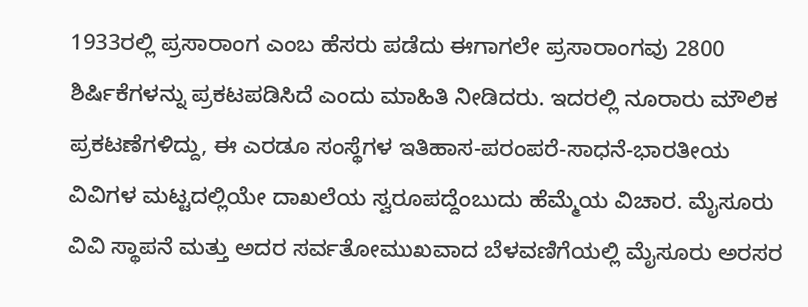1933ರಲ್ಲಿ ಪ್ರಸಾರಾಂಗ ಎಂಬ ಹೆಸರು ಪಡೆದು ಈಗಾಗಲೇ ಪ್ರಸಾರಾಂಗವು 2800 ಶಿರ್ಷಿಕೆಗಳನ್ನು ಪ್ರಕಟಪಡಿಸಿದೆ ಎಂದು ಮಾಹಿತಿ ನೀಡಿದರು. ಇದರಲ್ಲಿ ನೂರಾರು ಮೌಲಿಕ ಪ್ರಕಟಣೆಗಳಿದ್ದು, ಈ ಎರಡೂ ಸಂಸ್ಥೆಗಳ ಇತಿಹಾಸ-ಪರಂಪರೆ-ಸಾಧನೆ-ಭಾರತೀಯ ವಿವಿಗಳ ಮಟ್ಟದಲ್ಲಿಯೇ ದಾಖಲೆಯ ಸ್ವರೂಪದ್ದೆಂಬುದು ಹೆಮ್ಮೆಯ ವಿಚಾರ. ಮೈಸೂರು ವಿವಿ ಸ್ಥಾಪನೆ ಮತ್ತು ಅದರ ಸರ್ವತೋಮುಖವಾದ ಬೆಳವಣಿಗೆಯಲ್ಲಿ ಮೈಸೂರು ಅರಸರ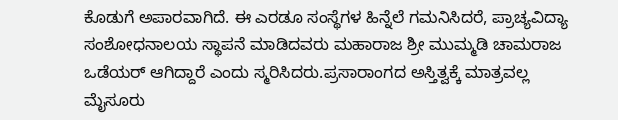ಕೊಡುಗೆ ಅಪಾರವಾಗಿದೆ. ಈ ಎರಡೂ ಸಂಸ್ಥೆಗಳ ಹಿನ್ನೆಲೆ ಗಮನಿಸಿದರೆ, ಪ್ರಾಚ್ಯವಿದ್ಯಾ ಸಂಶೋಧನಾಲಯ ಸ್ಥಾಪನೆ ಮಾಡಿದವರು ಮಹಾರಾಜ ಶ್ರೀ ಮುಮ್ಮಡಿ ಚಾಮರಾಜ ಒಡೆಯರ್ ಆಗಿದ್ದಾರೆ ಎಂದು ಸ್ಮರಿಸಿದರು.ಪ್ರಸಾರಾಂಗದ ಅಸ್ತಿತ್ವಕ್ಕೆ ಮಾತ್ರವಲ್ಲ ಮೈಸೂರು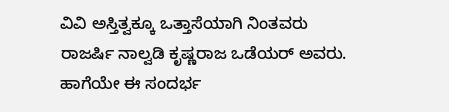ವಿವಿ ಅಸ್ತಿತ್ವಕ್ಕೂ ಒತ್ತಾಸೆಯಾಗಿ ನಿಂತವರು ರಾಜರ್ಷಿ ನಾಲ್ವಡಿ ಕೃಷ್ಣರಾಜ ಒಡೆಯರ್ ಅವರು. ಹಾಗೆಯೇ ಈ ಸಂದರ್ಭ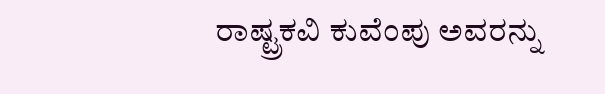ರಾಷ್ಟ್ರಕವಿ ಕುವೆಂಪು ಅವರನ್ನು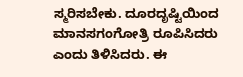ಸ್ಮರಿಸಬೇಕು. ದೂರದೃಷ್ಟಿಯಿಂದ ಮಾನಸಗಂಗೋತ್ರಿ ರೂಪಿಸಿದರು ಎಂದು ತಿಳಿಸಿದರು. ಈ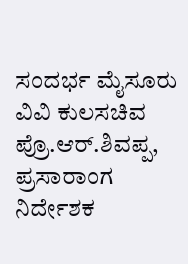ಸಂದರ್ಭ ಮೈಸೂರು ವಿವಿ ಕುಲಸಚಿವ ಪ್ರೊ.ಆರ್.ಶಿವಪ್ಪ, ಪ್ರಸಾರಾಂಗ ನಿರ್ದೇಶಕ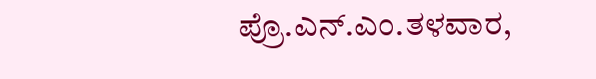ಪ್ರೊ.ಎನ್.ಎಂ.ತಳವಾರ,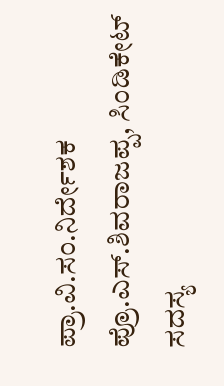ಪ್ರಾ.ವಿ.ಸಂ.ನಿರ್ದೇಶಕ ಪ್ರೊ.ಎಸ್.ಶಿವರಾಜಪ್ಪ, ಸಿಂಡಿಕೇಟ್ ಸದಸ್ಯ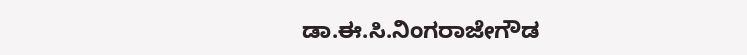ಡಾ.ಈ.ಸಿ.ನಿಂಗರಾಜೇಗೌಡ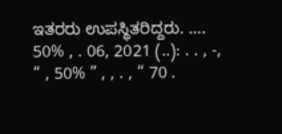ಇತರರು ಉಪಸ್ಥಿತರಿದ್ದರು. …. 50% , . 06, 2021 (..): . . , -, “ , 50% ” , , . , “ 70 .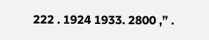222 . 1924 1933. 2800 ,” .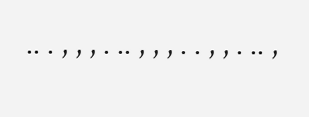.. . , , , . .. , , , . . , , . .. ,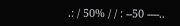.: / 50% / / : --50 ----..